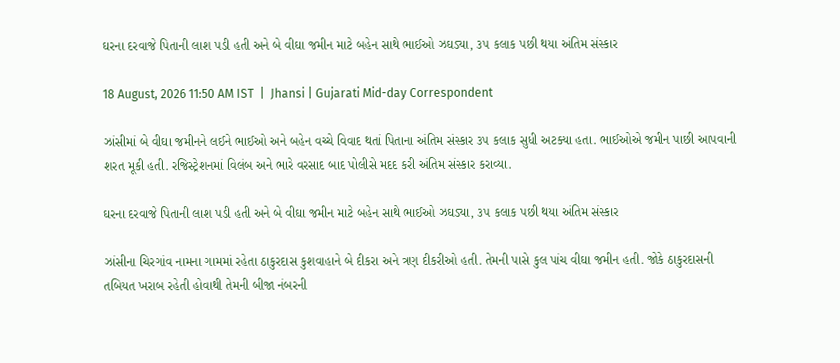ઘરના દરવાજે પિતાની લાશ પડી હતી અને બે વીઘા જમીન માટે બહેન સાથે ભાઈઓ ઝઘડ્યા, ૩૫ કલાક પછી થયા અંતિમ સંસ્કાર

18 August, 2026 11:50 AM IST  |  Jhansi | Gujarati Mid-day Correspondent

ઝાંસીમાં બે વીઘા જમીનને લઈને ભાઈઓ અને બહેન વચ્ચે વિવાદ થતાં પિતાના અંતિમ સંસ્કાર ૩૫ કલાક સુધી અટક્યા હતા. ભાઈઓએ જમીન પાછી આપવાની શરત મૂકી હતી. રજિસ્ટ્રેશનમાં વિલંબ અને ભારે વરસાદ બાદ પોલીસે મદદ કરી અંતિમ સંસ્કાર કરાવ્યા.

ઘરના દરવાજે પિતાની લાશ પડી હતી અને બે વીઘા જમીન માટે બહેન સાથે ભાઈઓ ઝઘડ્યા, ૩૫ કલાક પછી થયા અંતિમ સંસ્કાર

ઝાંસીના ચિરગાંવ નામના ગામમાં રહેતા ઠાકુરદાસ કુશવાહાને બે દીકરા અને ત્રણ દીકરીઓ હતી. તેમની પાસે કુલ પાંચ વીઘા જમીન હતી. જોકે ઠાકુરદાસની તબિયત ખરાબ રહેતી હોવાથી તેમની બીજા નંબરની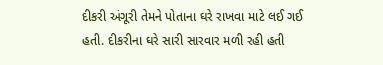દીકરી અંગૂરી તેમને પોતાના ઘરે રાખવા માટે લઈ ગઈ હતી. દીકરીના ઘરે સારી સારવાર મળી રહી હતી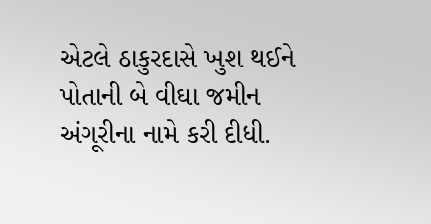એટલે ઠાકુરદાસે ખુશ થઈને પોતાની બે વીઘા જમીન અંગૂરીના નામે કરી દીધી.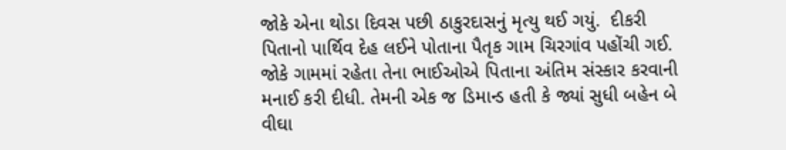જોકે એના થોડા દિવસ પછી ઠાકુરદાસનું મૃત્યુ થઈ ગયું.  દીકરી પિતાનો પાર્થિવ દેહ લઈને પોતાના પૈતૃક ગામ ચિરગાંવ પહોંચી ગઈ. જોકે ગામમાં રહેતા તેના ભાઈઓએ પિતાના અંતિમ સંસ્કાર કરવાની મનાઈ કરી દીધી. તેમની એક જ ડિમાન્ડ હતી કે જ્યાં સુધી બહેન બે વીઘા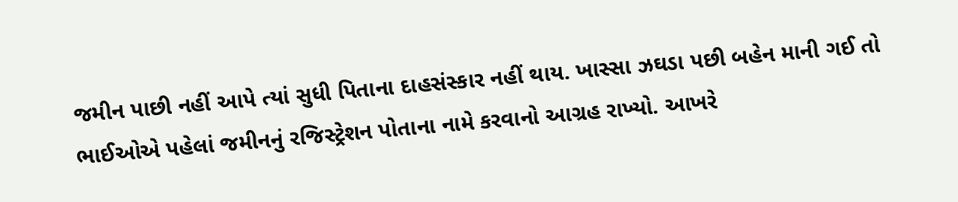જમીન પાછી નહીં આપે ત્યાં સુધી પિતાના દાહસંસ્કાર નહીં થાય. ખાસ્સા ઝઘડા પછી બહેન માની ગઈ તો ભાઈઓએ પહેલાં જમીનનું રજિસ્ટ્રેશન પોતાના નામે કરવાનો આગ્રહ રાખ્યો. આખરે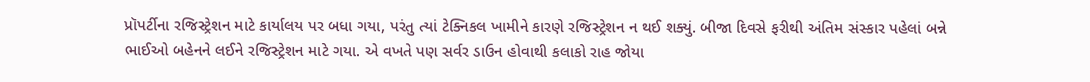પ્રૉપર્ટીના રજિસ્ટ્રેશન માટે કાર્યાલય પર બધા ગયા, પરંતુ ત્યાં ટેક્નિકલ ખામીને કારણે રજિસ્ટ્રેશન ન થઈ શક્યું. બીજા દિવસે ફરીથી અંતિમ સંસ્કાર પહેલાં બન્ને ભાઈઓ બહેનને લઈને રજિસ્ટ્રેશન માટે ગયા. એ વખતે પણ સર્વર ડાઉન હોવાથી કલાકો રાહ જોયા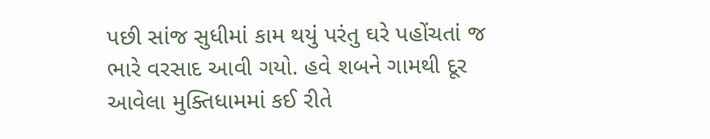પછી સાંજ સુધીમાં કામ થયું પરંતુ ઘરે પહોંચતાં જ ભારે વરસાદ આવી ગયો. હવે શબને ગામથી દૂર આવેલા મુક્તિધામમાં કઈ રીતે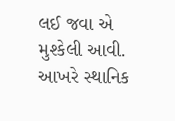લઈ જવા એ મુશ્કેલી આવી. આખરે સ્થાનિક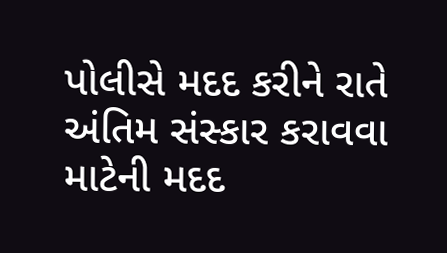પોલીસે મદદ કરીને રાતે અંતિમ સંસ્કાર કરાવવા માટેની મદદ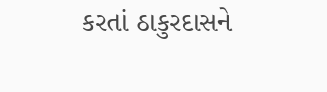કરતાં ઠાકુરદાસને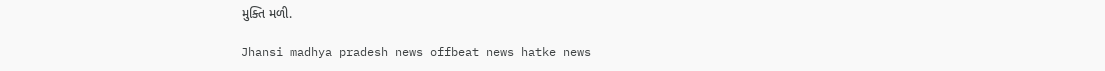મુક્તિ મળી.

Jhansi madhya pradesh news offbeat news hatke news